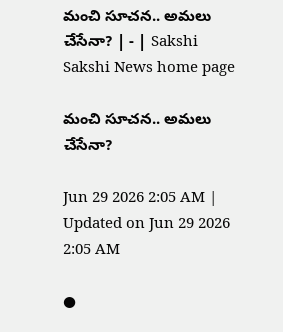మంచి సూచన.. అమలు చేసేనా? | - | Sakshi
Sakshi News home page

మంచి సూచన.. అమలు చేసేనా?

Jun 29 2026 2:05 AM | Updated on Jun 29 2026 2:05 AM

●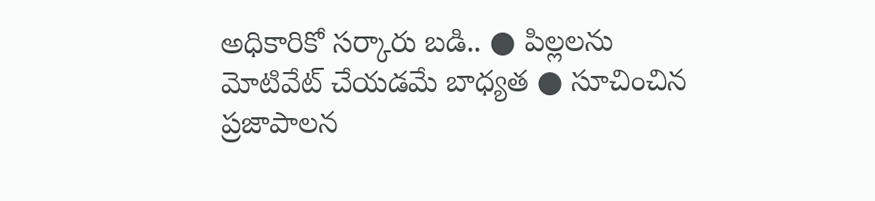అధికారికో సర్కారు బడి.. ● పిల్లలను మోటివేట్‌ చేయడమే బాధ్యత ● సూచించిన ప్రజాపాలన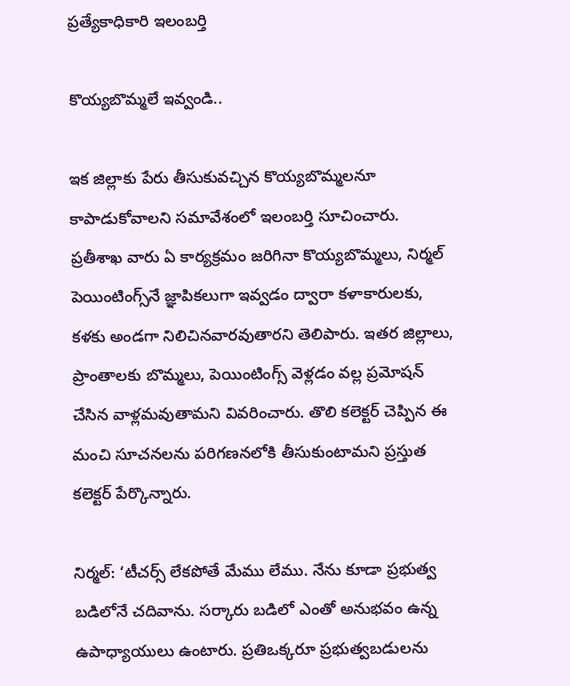ప్రత్యేకాధికారి ఇలంబర్తి

కొయ్యబొమ్మలే ఇవ్వండి..

ఇక జిల్లాకు పేరు తీసుకువచ్చిన కొయ్యబొమ్మలనూ కాపాడుకోవాలని సమావేశంలో ఇలంబర్తి సూచించారు. ప్రతీశాఖ వారు ఏ కార్యక్రమం జరిగినా కొయ్యబొమ్మలు, నిర్మల్‌ పెయింటింగ్స్‌నే జ్ఞాపికలుగా ఇవ్వడం ద్వారా కళాకారులకు, కళకు అండగా నిలిచినవారవుతారని తెలిపారు. ఇతర జిల్లాలు, ప్రాంతాలకు బొమ్మలు, పెయింటింగ్స్‌ వెళ్లడం వల్ల ప్రమోషన్‌ చేసిన వాళ్లమవుతామని వివరించారు. తొలి కలెక్టర్‌ చెప్పిన ఈ మంచి సూచనలను పరిగణనలోకి తీసుకుంటామని ప్రస్తుత కలెక్టర్‌ పేర్కొన్నారు.

నిర్మల్‌: ‘టీచర్స్‌ లేకపోతే మేము లేము. నేను కూడా ప్రభుత్వ బడిలోనే చదివాను. సర్కారు బడిలో ఎంతో అనుభవం ఉన్న ఉపాధ్యాయులు ఉంటారు. ప్రతిఒక్కరూ ప్రభుత్వబడులను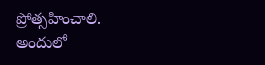ప్రోత్సహించాలి. అందులో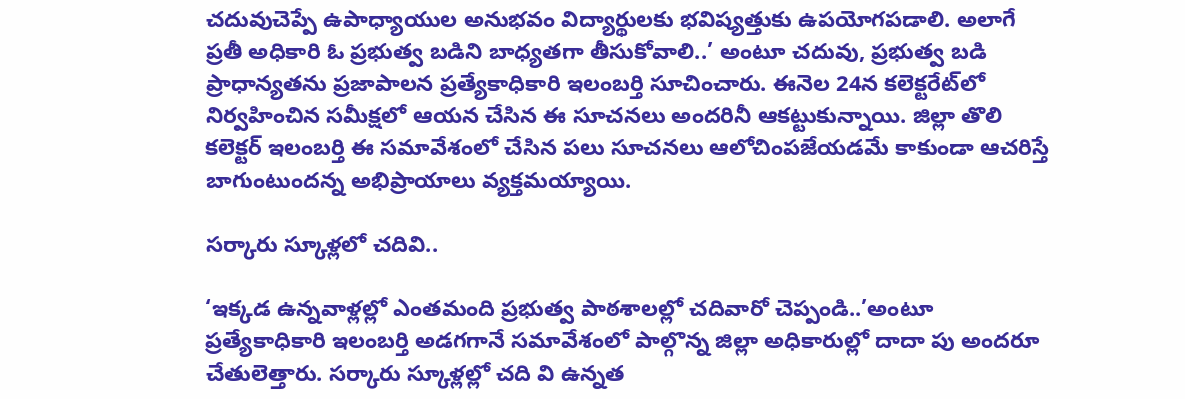చదువుచెప్పే ఉపాధ్యాయుల అనుభవం విద్యార్థులకు భవిష్యత్తుకు ఉపయోగపడాలి. అలాగే ప్రతీ అధికారి ఓ ప్రభుత్వ బడిని బాధ్యతగా తీసుకోవాలి..’ అంటూ చదువు, ప్రభుత్వ బడి ప్రాధాన్యతను ప్రజాపాలన ప్రత్యేకాధికారి ఇలంబర్తి సూచించారు. ఈనెల 24న కలెక్టరేట్‌లో నిర్వహించిన సమీక్షలో ఆయన చేసిన ఈ సూచనలు అందరినీ ఆకట్టుకున్నాయి. జిల్లా తొలి కలెక్టర్‌ ఇలంబర్తి ఈ సమావేశంలో చేసిన పలు సూచనలు ఆలోచింపజేయడమే కాకుండా ఆచరిస్తే బాగుంటుందన్న అభిప్రాయాలు వ్యక్తమయ్యాయి.

సర్కారు స్కూళ్లలో చదివి..

‘ఇక్కడ ఉన్నవాళ్లల్లో ఎంతమంది ప్రభుత్వ పాఠశాలల్లో చదివారో చెప్పండి..’అంటూ ప్రత్యేకాధికారి ఇలంబర్తి అడగగానే సమావేశంలో పాల్గొన్న జిల్లా అధికారుల్లో దాదా పు అందరూ చేతులెత్తారు. సర్కారు స్కూళ్లల్లో చది వి ఉన్నత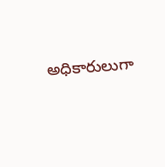అధికారులుగా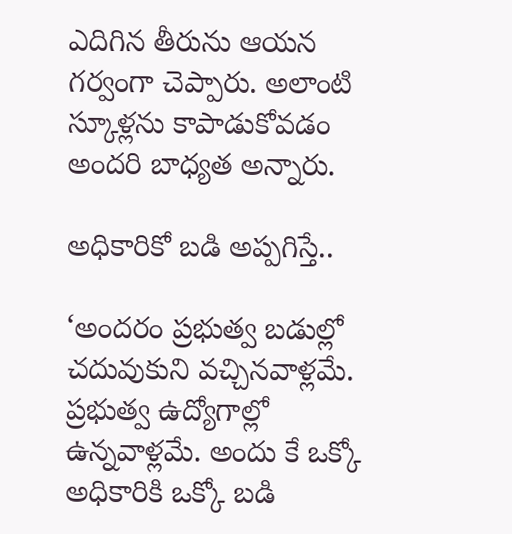ఎదిగిన తీరును ఆయన గర్వంగా చెప్పారు. అలాంటి స్కూళ్లను కాపాడుకోవడం అందరి బాధ్యత అన్నారు.

అధికారికో బడి అప్పగిస్తే..

‘అందరం ప్రభుత్వ బడుల్లో చదువుకుని వచ్చినవాళ్లమే. ప్రభుత్వ ఉద్యోగాల్లో ఉన్నవాళ్లమే. అందు కే ఒక్కో అధికారికి ఒక్కో బడి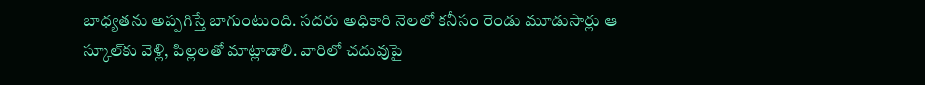బాధ్యతను అప్పగిస్తే బాగుంటుంది. సదరు అధికారి నెలలో కనీసం రెండు మూడుసార్లు ఆ స్కూల్‌కు వెళ్లి, పిల్లలతో మాట్లాడాలి. వారిలో చదువుపై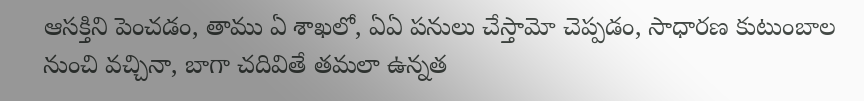ఆసక్తిని పెంచడం, తాము ఏ శాఖలో, ఏఏ పనులు చేస్తామో చెప్పడం, సాధారణ కుటుంబాల నుంచి వచ్చినా, బాగా చదివితే తమలా ఉన్నత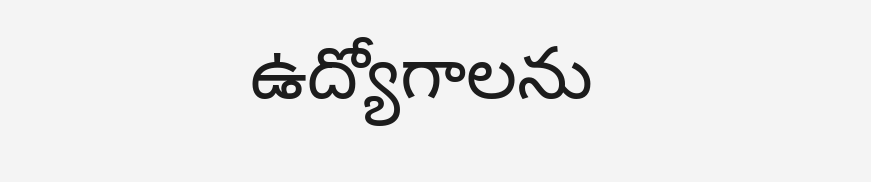ఉద్యోగాలను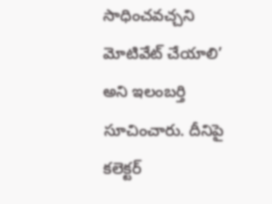సాధించవచ్చని మోటివేట్‌ చేయాలి’ అని ఇలంబర్తి సూచించారు. దీనిపై కలెక్టర్‌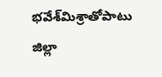భవేశ్‌మిశ్రాతోపాటు జిల్లా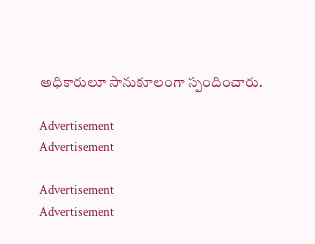అధికారులూ సానుకూలంగా స్పందించారు.

Advertisement
Advertisement

Advertisement
Advertisement